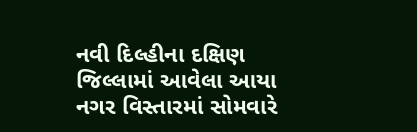નવી દિલ્હીના દક્ષિણ જિલ્લામાં આવેલા આયા નગર વિસ્તારમાં સોમવારે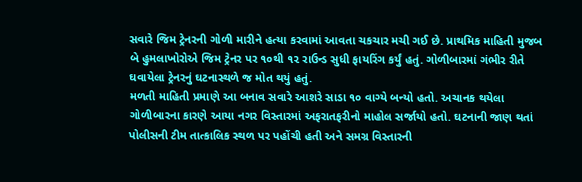સવારે જિમ ટ્રેનરની ગોળી મારીને હત્યા કરવામાં આવતા ચકચાર મચી ગઈ છે. પ્રાથમિક માહિતી મુજબ બે હુમલાખોરોએ જિમ ટ્રેનર પર ૧૦થી ૧૨ રાઉન્ડ સુધી ફાયરિંગ કર્યું હતું. ગોળીબારમાં ગંભીર રીતે ઘવાયેલા ટ્રેનરનું ઘટનાસ્થળે જ મોત થયું હતું.
મળતી માહિતી પ્રમાણે આ બનાવ સવારે આશરે સાડા ૧૦ વાગ્યે બન્યો હતો. અચાનક થયેલા ગોળીબારના કારણે આયા નગર વિસ્તારમાં અફરાતફરીનો માહોલ સર્જાયો હતો. ઘટનાની જાણ થતાં પોલીસની ટીમ તાત્કાલિક સ્થળ પર પહોંચી હતી અને સમગ્ર વિસ્તારની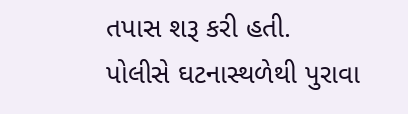તપાસ શરૂ કરી હતી.
પોલીસે ઘટનાસ્થળેથી પુરાવા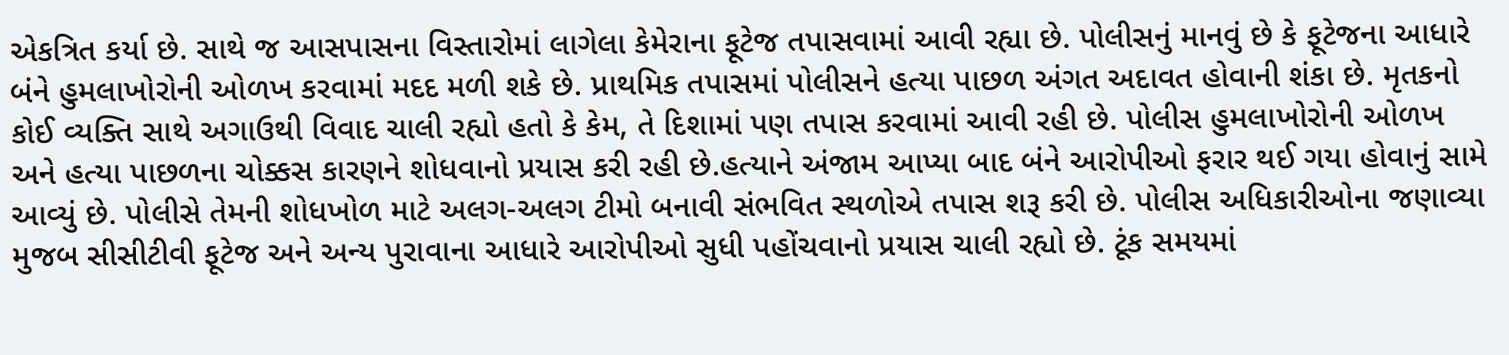એકત્રિત કર્યા છે. સાથે જ આસપાસના વિસ્તારોમાં લાગેલા કેમેરાના ફૂટેજ તપાસવામાં આવી રહ્યા છે. પોલીસનું માનવું છે કે ફૂટેજના આધારે બંને હુમલાખોરોની ઓળખ કરવામાં મદદ મળી શકે છે. પ્રાથમિક તપાસમાં પોલીસને હત્યા પાછળ અંગત અદાવત હોવાની શંકા છે. મૃતકનો કોઈ વ્યક્તિ સાથે અગાઉથી વિવાદ ચાલી રહ્યો હતો કે કેમ, તે દિશામાં પણ તપાસ કરવામાં આવી રહી છે. પોલીસ હુમલાખોરોની ઓળખ અને હત્યા પાછળના ચોક્કસ કારણને શોધવાનો પ્રયાસ કરી રહી છે.હત્યાને અંજામ આપ્યા બાદ બંને આરોપીઓ ફરાર થઈ ગયા હોવાનું સામે આવ્યું છે. પોલીસે તેમની શોધખોળ માટે અલગ-અલગ ટીમો બનાવી સંભવિત સ્થળોએ તપાસ શરૂ કરી છે. પોલીસ અધિકારીઓના જણાવ્યા મુજબ સીસીટીવી ફૂટેજ અને અન્ય પુરાવાના આધારે આરોપીઓ સુધી પહોંચવાનો પ્રયાસ ચાલી રહ્યો છે. ટૂંક સમયમાં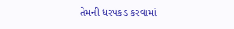તેમની ધરપકડ કરવામાં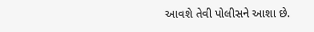આવશે તેવી પોલીસને આશા છે.